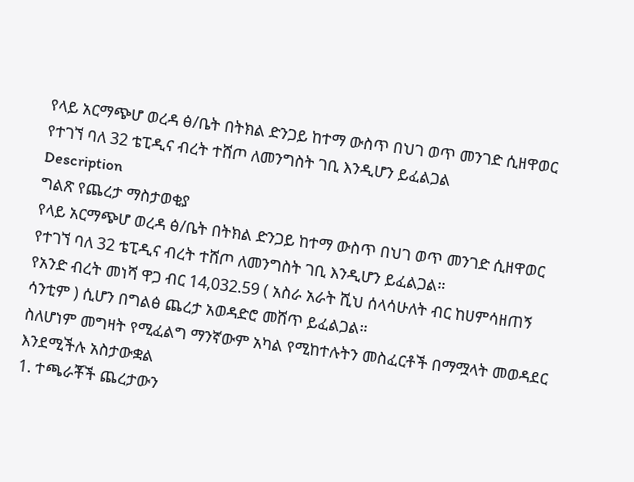የላይ አርማጭሆ ወረዳ ፅ/ቤት በትክል ድንጋይ ከተማ ውስጥ በህገ ወጥ መንገድ ሲዘዋወር የተገኘ ባለ 32 ቴፒዲና ብረት ተሸጦ ለመንግስት ገቢ እንዲሆን ይፈልጋል
Description
ግልጽ የጨረታ ማስታወቂያ
የላይ አርማጭሆ ወረዳ ፅ/ቤት በትክል ድንጋይ ከተማ ውስጥ በህገ ወጥ መንገድ ሲዘዋወር የተገኘ ባለ 32 ቴፒዲና ብረት ተሸጦ ለመንግስት ገቢ እንዲሆን ይፈልጋል።
የአንድ ብረት መነሻ ዋጋ ብር 14,032.59 ( አስራ አራት ሺህ ሰላሳሁለት ብር ከሀምሳዘጠኝ ሳንቲም ) ሲሆን በግልፅ ጨረታ አወዳድሮ መሸጥ ይፈልጋል።
ስለሆነም መግዛት የሚፈልግ ማንኛውም አካል የሚከተሉትን መስፈርቶች በማሟላት መወዳደር እንደሚችሉ አስታውቋል
1. ተጫራቾች ጨረታውን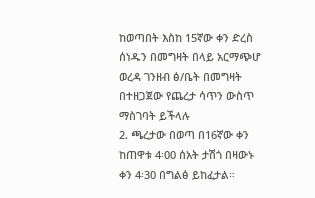ከወጣበት እስከ 15ኛው ቀን ድረስ ሰነዱን በመግዛት በላይ አርማጭሆ ወረዳ ገንዘብ ፅ/ቤት በመግዛት በተዘጋጀው የጨረታ ሳጥን ውስጥ ማስገባት ይችላሉ
2. ጫረታው በወጣ በ16ኛው ቀን ከጠዋቱ 4፡00 ሰአት ታሽጎ በዛውኑ ቀን 4፡30 በግልፅ ይከፈታል።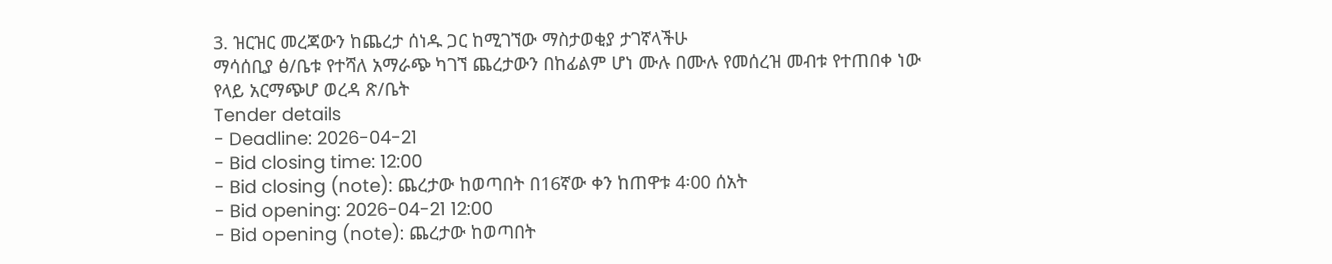3. ዝርዝር መረጃውን ከጨረታ ሰነዱ ጋር ከሚገኘው ማስታወቂያ ታገኛላችሁ
ማሳሰቢያ ፅ/ቤቱ የተሻለ አማራጭ ካገኘ ጨረታውን በከፊልም ሆነ ሙሉ በሙሉ የመሰረዝ መብቱ የተጠበቀ ነው
የላይ አርማጭሆ ወረዳ ጽ/ቤት
Tender details
- Deadline: 2026-04-21
- Bid closing time: 12:00
- Bid closing (note): ጨረታው ከወጣበት በ16ኛው ቀን ከጠዋቱ 4፡00 ሰአት
- Bid opening: 2026-04-21 12:00
- Bid opening (note): ጨረታው ከወጣበት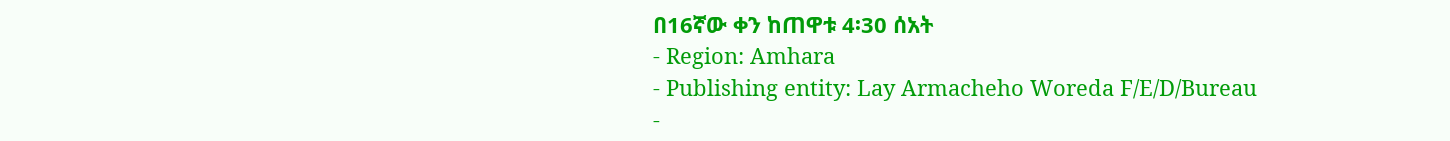በ16ኛው ቀን ከጠዋቱ 4፡30 ሰአት
- Region: Amhara
- Publishing entity: Lay Armacheho Woreda F/E/D/Bureau
-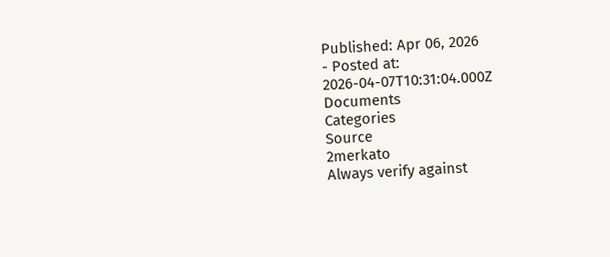Published: Apr 06, 2026
- Posted at: 2026-04-07T10:31:04.000Z
Documents
Categories
Source
2merkato
Always verify against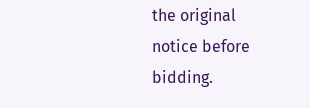the original notice before bidding.